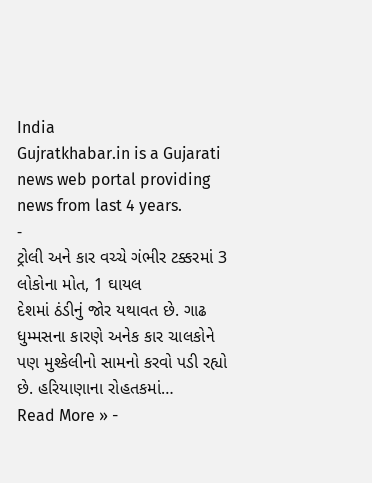India
Gujratkhabar.in is a Gujarati news web portal providing news from last 4 years.
-
ટ્રોલી અને કાર વચ્ચે ગંભીર ટક્કરમાં 3 લોકોના મોત, 1 ઘાયલ
દેશમાં ઠંડીનું જોર યથાવત છે. ગાઢ ધુમ્મસના કારણે અનેક કાર ચાલકોને પણ મુશ્કેલીનો સામનો કરવો પડી રહ્યો છે. હરિયાણાના રોહતકમાં…
Read More » -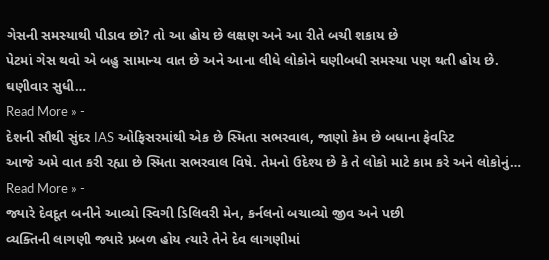ગેસની સમસ્યાથી પીડાવ છો? તો આ હોય છે લક્ષણ અને આ રીતે બચી શકાય છે
પેટમાં ગેસ થવો એ બહુ સામાન્ય વાત છે અને આના લીધે લોકોને ઘણીબધી સમસ્યા પણ થતી હોય છે. ઘણીવાર સુધી…
Read More » -
દેશની સૌથી સુંદર IAS ઓફિસરમાંથી એક છે સ્મિતા સભરવાલ, જાણો કેમ છે બધાના ફેવરિટ
આજે અમે વાત કરી રહ્યા છે સ્મિતા સભરવાલ વિષે. તેમનો ઉદેશ્ય છે કે તે લોકો માટે કામ કરે અને લોકોનું…
Read More » -
જ્યારે દેવદૂત બનીને આવ્યો સ્વિગી ડિલિવરી મેન, કર્નલનો બચાવ્યો જીવ અને પછી
વ્યક્તિની લાગણી જ્યારે પ્રબળ હોય ત્યારે તેને દેવ લાગણીમાં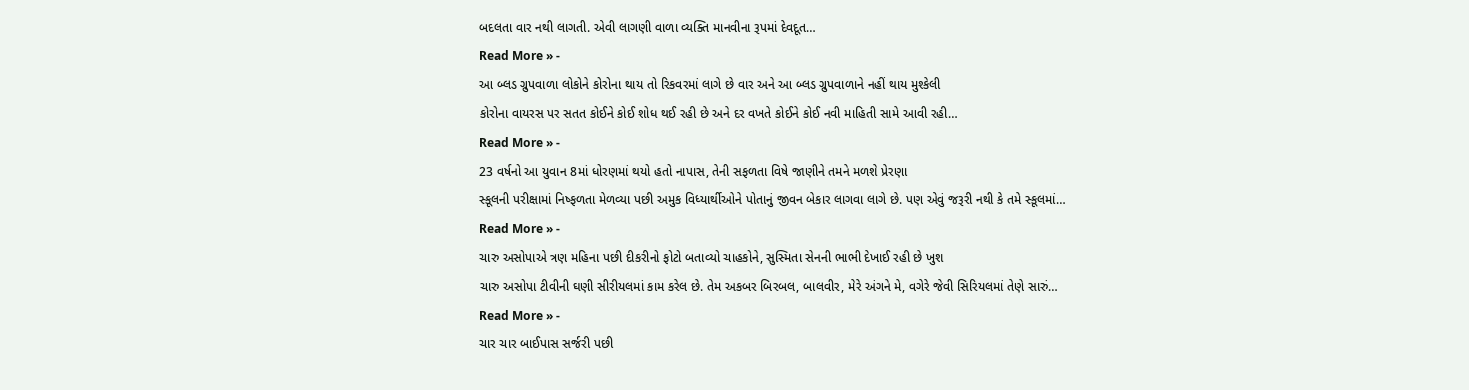બદલતા વાર નથી લાગતી. એવી લાગણી વાળા વ્યક્તિ માનવીના રૂપમાં દેવદૂત…
Read More » -
આ બ્લડ ગ્રુપવાળા લોકોને કોરોના થાય તો રિકવરમાં લાગે છે વાર અને આ બ્લડ ગ્રુપવાળાને નહીં થાય મુશ્કેલી
કોરોના વાયરસ પર સતત કોઈને કોઈ શોધ થઈ રહી છે અને દર વખતે કોઈને કોઈ નવી માહિતી સામે આવી રહી…
Read More » -
23 વર્ષનો આ યુવાન 8માં ધોરણમાં થયો હતો નાપાસ, તેની સફળતા વિષે જાણીને તમને મળશે પ્રેરણા
સ્કૂલની પરીક્ષામાં નિષ્ફળતા મેળવ્યા પછી અમુક વિધ્યાર્થીઓને પોતાનું જીવન બેકાર લાગવા લાગે છે. પણ એવું જરૂરી નથી કે તમે સ્કૂલમાં…
Read More » -
ચારુ અસોપાએ ત્રણ મહિના પછી દીકરીનો ફોટો બતાવ્યો ચાહકોને, સુસ્મિતા સેનની ભાભી દેખાઈ રહી છે ખુશ
ચારુ અસોપા ટીવીની ઘણી સીરીયલમાં કામ કરેલ છે. તેમ અકબર બિરબલ, બાલવીર, મેરે અંગને મે, વગેરે જેવી સિરિયલમાં તેણે સારું…
Read More » -
ચાર ચાર બાઈપાસ સર્જરી પછી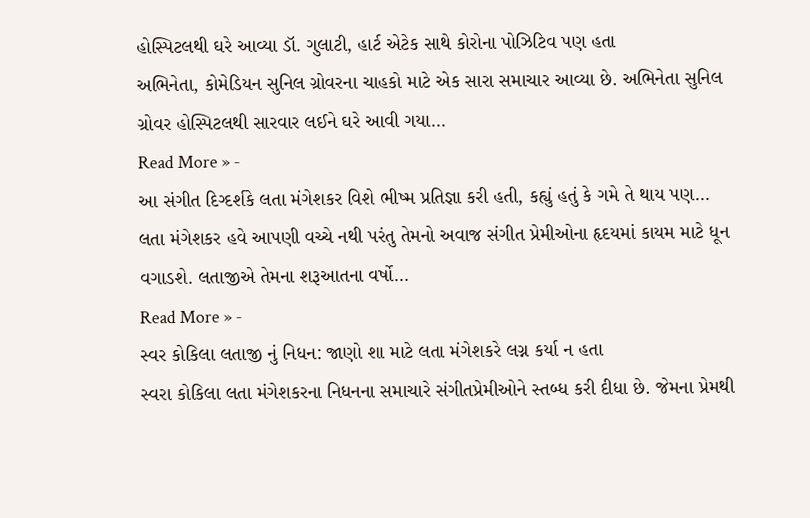હોસ્પિટલથી ઘરે આવ્યા ડૉ. ગુલાટી, હાર્ટ એટેક સાથે કોરોના પોઝિટિવ પણ હતા
અભિનેતા, કોમેડિયન સુનિલ ગ્રોવરના ચાહકો માટે એક સારા સમાચાર આવ્યા છે. અભિનેતા સુનિલ ગ્રોવર હોસ્પિટલથી સારવાર લઈને ઘરે આવી ગયા…
Read More » -
આ સંગીત દિગ્દર્શકે લતા મંગેશકર વિશે ભીષ્મ પ્રતિજ્ઞા કરી હતી, કહ્યું હતું કે ગમે તે થાય પણ…
લતા મંગેશકર હવે આપણી વચ્ચે નથી પરંતુ તેમનો અવાજ સંગીત પ્રેમીઓના હૃદયમાં કાયમ માટે ધૂન વગાડશે. લતાજીએ તેમના શરૂઆતના વર્ષો…
Read More » -
સ્વર કોકિલા લતાજી નું નિધન: જાણો શા માટે લતા મંગેશકરે લગ્ન કર્યા ન હતા
સ્વરા કોકિલા લતા મંગેશકરના નિધનના સમાચારે સંગીતપ્રેમીઓને સ્તબ્ધ કરી દીધા છે. જેમના પ્રેમથી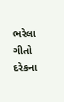ભરેલા ગીતો દરેકના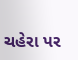ચહેરા પર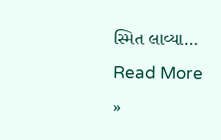સ્મિત લાવ્યા…
Read More »